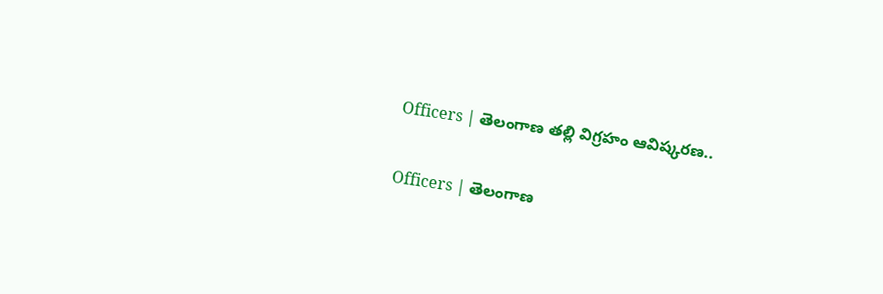Officers | తెలంగాణ తల్లి విగ్రహం ఆవిష్కరణ..

Officers | తెలంగాణ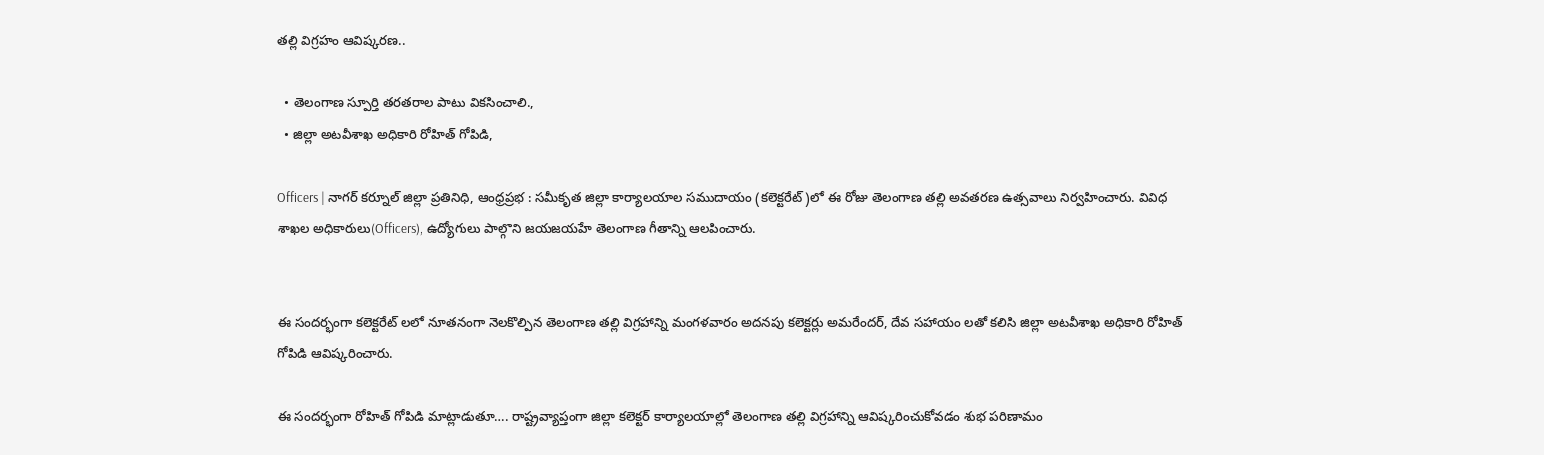తల్లి విగ్రహం ఆవిష్కరణ..

  • తెలంగాణ స్పూర్తి తరతరాల పాటు వికసించాలి.,
  • జిల్లా అటవీశాఖ అధికారి రోహిత్ గోపిడి,

Officers | నాగర్ కర్నూల్ జిల్లా ప్రతినిధి, ఆంధ్రప్ర‌భ : సమీకృత జిల్లా కార్యాలయాల సముదాయం (కలెక్టరేట్)లో ఈ రోజు తెలంగాణ తల్లి అవతరణ ఉత్సవాలు నిర్వహించారు. వివిధ శాఖల అధికారులు(Officers), ఉద్యోగులు పాల్గొని జయజయహే తెలంగాణ గీతాన్ని ఆలపించారు.


ఈ సందర్భంగా కలెక్టరేట్ లలో నూతనంగా నెలకొల్పిన తెలంగాణ తల్లి విగ్రహాన్ని మంగళవారం అదనపు కలెక్టర్లు అమరేందర్, దేవ సహాయం లతో కలిసి జిల్లా అటవీశాఖ అధికారి రోహిత్ గోపిడి ఆవిష్కరించారు.

ఈ సందర్భంగా రోహిత్ గోపిడి మాట్లాడుతూ…. రాష్ట్రవ్యాప్తంగా జిల్లా కలెక్టర్ కార్యాలయాల్లో తెలంగాణ తల్లి విగ్రహాన్ని ఆవిష్కరించుకోవడం శుభ పరిణామం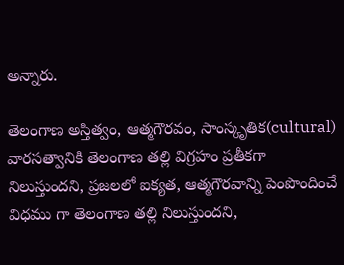అన్నారు.

తెలంగాణ అస్తిత్వం, ఆత్మగౌరవం, సాంస్కృతిక(cultural) వారసత్వానికి తెలంగాణ తల్లి విగ్రహం ప్రతీకగా నిలుస్తుందని, ప్రజలలో ఐక్యత, ఆత్మగౌరవాన్ని పెంపొందించే విధము గా తెలంగాణ తల్లి నిలుస్తుందని,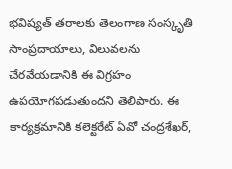భవిష్యత్ తరాలకు తెలంగాణ సంస్కృతి సాంప్రదాయాలు, విలువలను చేరవేయడానికి ఈ విగ్రహం ఉపయోగపడుతుందని తెలిపారు. ఈ కార్యక్రమానికి కలెక్టరేట్ ఏవో చంద్రశేఖర్,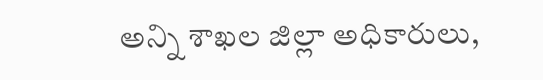అన్ని శాఖల జిల్లా అధికారులు,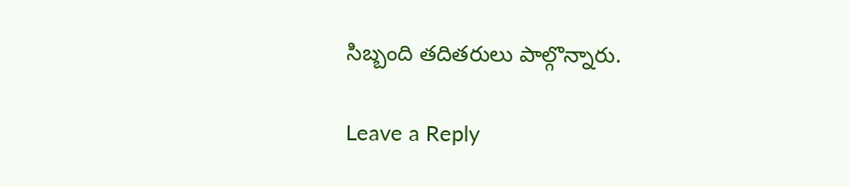సిబ్బంది తదితరులు పాల్గొన్నారు.

Leave a Reply